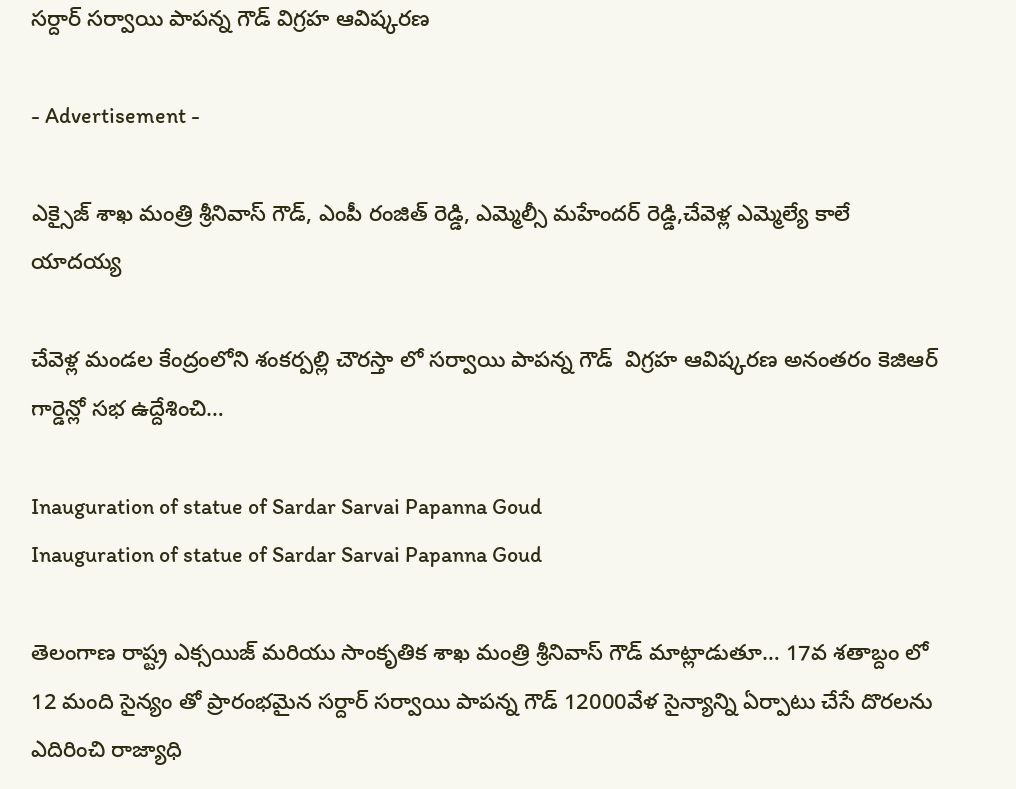సర్దార్ సర్వాయి పాపన్న గౌడ్ విగ్రహ ఆవిష్కరణ

- Advertisement -

ఎక్సైజ్ శాఖ మంత్రి శ్రీనివాస్ గౌడ్, ఎంపీ రంజిత్ రెడ్డి, ఎమ్మెల్సీ మహేందర్ రెడ్డి,చేవెళ్ల ఎమ్మెల్యే కాలే యాదయ్య

చేవెళ్ల మండల కేంద్రంలోని శంకర్పల్లి చౌరస్తా లో సర్వాయి పాపన్న గౌడ్  విగ్రహ ఆవిష్కరణ అనంతరం కెజిఆర్ గార్డెన్లో సభ ఉద్దేశించి…

Inauguration of statue of Sardar Sarvai Papanna Goud
Inauguration of statue of Sardar Sarvai Papanna Goud

తెలంగాణ రాష్ట్ర ఎక్సయిజ్ మరియు సాంకృతిక శాఖ మంత్రి శ్రీనివాస్ గౌడ్ మాట్లాడుతూ… 17వ శతాబ్దం లో 12 మంది సైన్యం తో ప్రారంభమైన సర్దార్ సర్వాయి పాపన్న గౌడ్ 12000వేళ సైన్యాన్ని ఏర్పాటు చేసే దొరలను ఎదిరించి రాజ్యాధి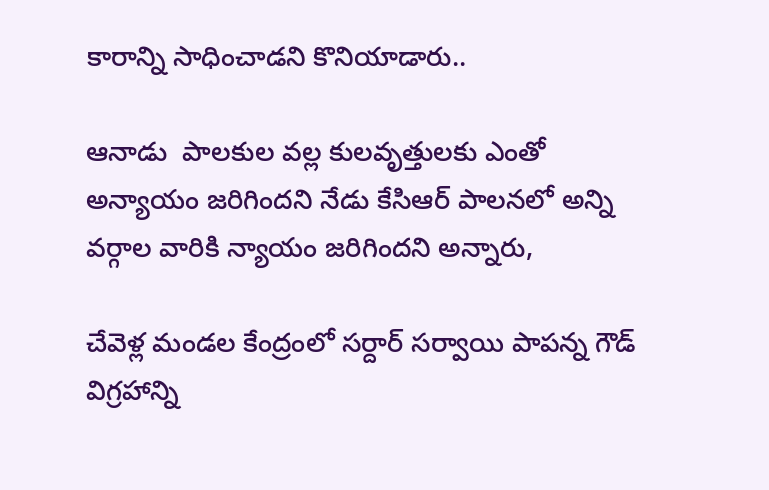కారాన్ని సాధించాడని కొనియాడారు..

ఆనాడు  పాలకుల వల్ల కులవృత్తులకు ఎంతో అన్యాయం జరిగిందని నేడు కేసిఆర్ పాలనలో అన్ని వర్గాల వారికి న్యాయం జరిగిందని అన్నారు,

చేవెళ్ల మండల కేంద్రంలో సర్దార్ సర్వాయి పాపన్న గౌడ్ విగ్రహాన్ని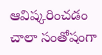ఆవిష్కరించడం చాలా సంతోషంగా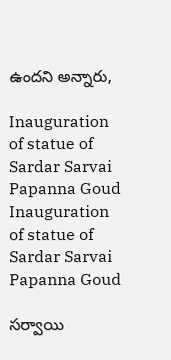ఉందని అన్నారు,

Inauguration of statue of Sardar Sarvai Papanna Goud
Inauguration of statue of Sardar Sarvai Papanna Goud

సర్వాయి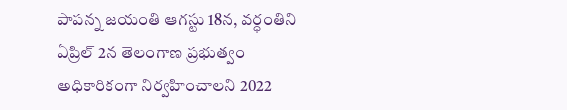పాపన్న జయంతి ఆగస్టు 18న, వర్ధంతిని ఏప్రిల్‌ 2న తెలంగాణ ప్రభుత్వం అధికారికంగా నిర్వహించాలని 2022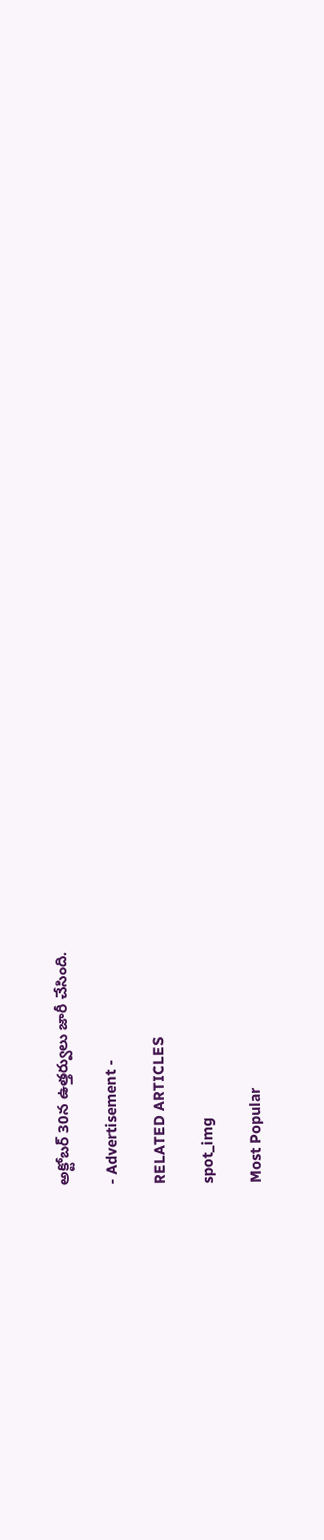అక్టోబర్ 30న ఉత్తర్వులు జారీ చేసింది.

- Advertisement -

RELATED ARTICLES

spot_img

Most Popular